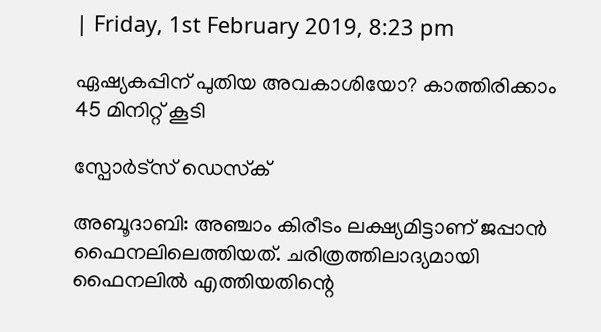| Friday, 1st February 2019, 8:23 pm

ഏഷ്യകപ്പിന് പുതിയ അവകാശിയോ? കാത്തിരിക്കാം 45 മിനിറ്റ് കൂടി

സ്പോര്‍ട്സ് ഡെസ്‌ക്

അബൂദാബി: അഞ്ചാം കിരീടം ലക്ഷ്യമിട്ടാണ് ജപ്പാന്‍ ഫൈനലിലെത്തിയത്. ചരിത്രത്തിലാദ്യമായി ഫൈനലില്‍ എത്തിയതിന്റെ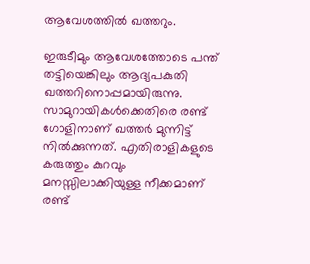ആവേശത്തില്‍ ഖത്തറും.

ഇരുടീമും ആവേശത്തോടെ പന്ത് തട്ടിയെങ്കിലും ആദ്യപകുതി ഖത്തറിനൊപ്പമായിരുന്നു. സാമുറായികള്‍ക്കെതിരെ രണ്ട് ഗോളിനാണ് ഖത്തര്‍ മുന്നിട്ട് നില്‍ക്കുന്നത്. എതിരാളികളുടെ കരുത്തും കുറവും മനസ്സിലാക്കിയുള്ള നീക്കമാണ് രണ്ട്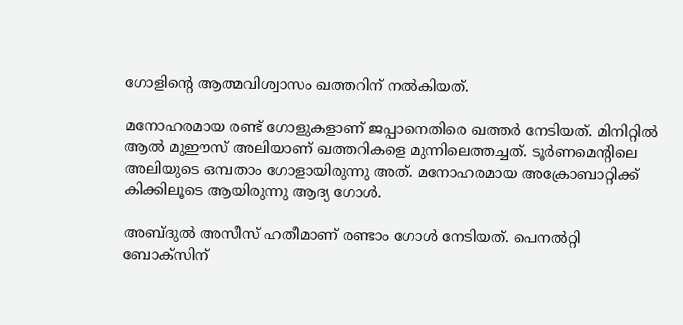ഗോളിന്റെ ആത്മവിശ്വാസം ഖത്തറിന് നല്‍കിയത്.

മനോഹരമായ രണ്ട് ഗോളുകളാണ് ജപ്പാനെതിരെ ഖത്തര്‍ നേടിയത്. മിനിറ്റില്‍ ആല്‍ മുഈസ് അലിയാണ് ഖത്തറികളെ മുന്നിലെത്തച്ചത്. ടൂര്‍ണമെന്റിലെ അലിയുടെ ഒമ്പതാം ഗോളായിരുന്നു അത്. മനോഹരമായ അക്രോബാറ്റിക്ക് കിക്കിലൂടെ ആയിരുന്നു ആദ്യ ഗോള്‍.

അബ്ദുല്‍ അസീസ് ഹതീമാണ് രണ്ടാം ഗോള്‍ നേടിയത്. പെനല്‍റ്റി ബോക്‌സിന്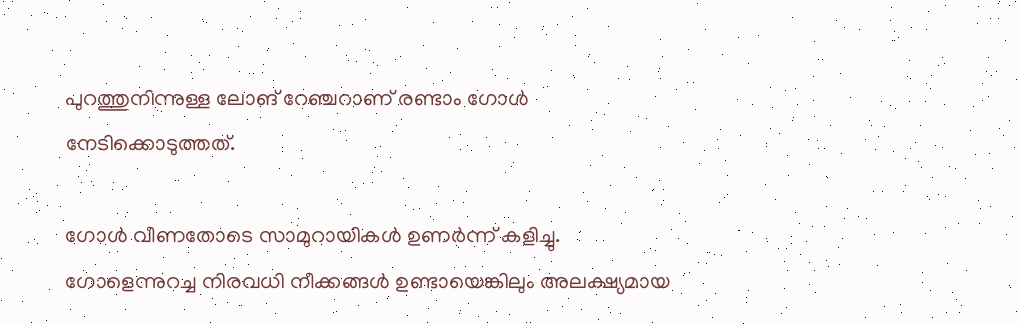പുറത്തുനിന്നുള്ള ലോങ് റേഞ്ചറാണ് രണ്ടാം ഗോള്‍ നേടിക്കൊടുത്തത്.

ഗോള്‍ വീണതോടെ സാമുറായികള്‍ ഉണര്‍ന്ന് കളിച്ചു. ഗോളെന്നുറച്ച നിരവധി നീക്കങ്ങള്‍ ഉണ്ടായെങ്കിലും അലക്ഷ്യമായ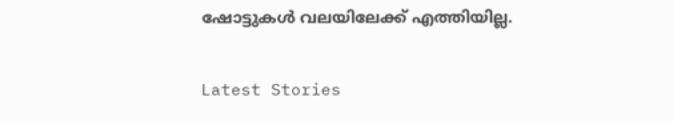ഷോട്ടുകള്‍ വലയിലേക്ക് എത്തിയില്ല.

Latest Stories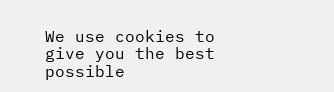We use cookies to give you the best possible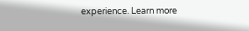experience. Learn more